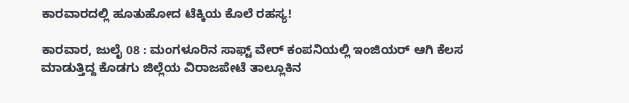ಕಾರವಾರದಲ್ಲಿ ಹೂತುಹೋದ ಟೆಕ್ಕಿಯ ಕೊಲೆ ರಹಸ್ಯ!

ಕಾರವಾರ, ಜುಲೈ 08 : ಮಂಗಳೂರಿನ ಸಾಫ್ಟ್ ವೇರ್ ಕಂಪನಿಯಲ್ಲಿ ಇಂಜಿಯರ್ ಆಗಿ ಕೆಲಸ ಮಾಡುತ್ತಿದ್ದ ಕೊಡಗು ಜಿಲ್ಲೆಯ ವಿರಾಜಪೇಟೆ ತಾಲ್ಲೂಕಿನ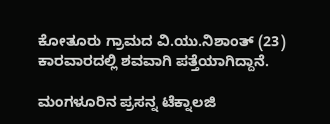ಕೋತೂರು ಗ್ರಾಮದ ವಿ.ಯು.ನಿಶಾಂತ್ (23) ಕಾರವಾರದಲ್ಲಿ ಶವವಾಗಿ ಪತ್ತೆಯಾಗಿದ್ದಾನೆ.

ಮಂಗಳೂರಿನ ಪ್ರಸನ್ನ ಟೆಕ್ನಾಲಜಿ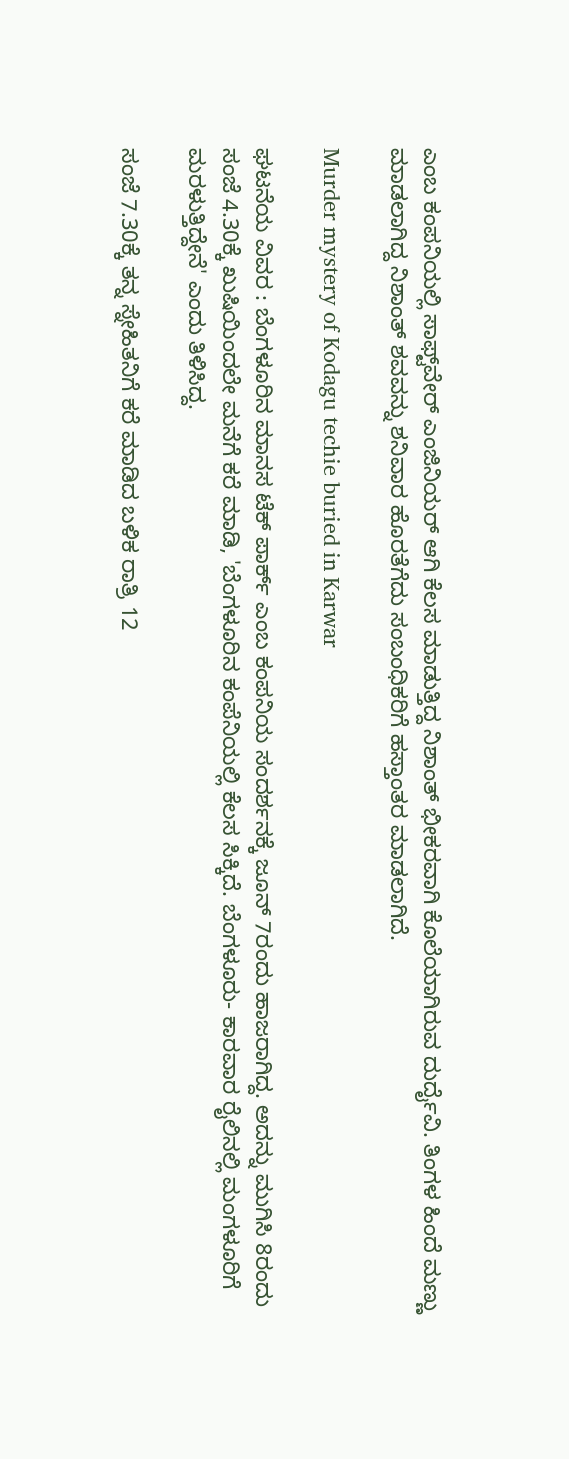ಎಂಬ ಕಂಪನಿಯಲ್ಲಿ ಸಾಫ್ಟ್‌ವೇರ್ ಎಂಜಿನಿಯರ್ ಆಗಿ ಕೆಲಸ ಮಾಡುತ್ತಿದ್ದ ನಿಶಾಂತ್ ಭೀಕರವಾಗಿ ಕೊಲೆಯಾಗಿರುವ ದುರ್ದೈವಿ. ತಿಂಗಳ ಹಿಂದೆ ಮಣ್ಣು ಮಾಡಲಾಗಿದ್ದ ನಿಶಾಂತ್ ಶವವನ್ನು ಶನಿವಾರ ಹೊರತೆಗೆದು ಸಂಬಂಧಿಕರಿಗೆ ಹಸ್ತಾಂತರ ಮಾಡಲಾಗಿದೆ.

Murder mystery of Kodagu techie buried in Karwar

ಘಟನೆಯ ವಿವರ : ಬೆಂಗಳೂರಿನ ಮಾನಸ ಟೆಕ್ ಪಾರ್ಕ್ ಎಂಬ ಕಂಪನಿಯ ಸಂದರ್ಶನಕ್ಕೆ ಜೂನ್ 7ರಂದು ಹಾಜರಾಗಿದ್ದ. ಅದನ್ನು ಮುಗಿಸಿ 8ರಂದು ಸಂಜೆ 4.30ಕ್ಕೆ ಖುಷಿಯಿಂದಲೇ ಮನೆಗೆ ಕರೆ ಮಾಡಿ, 'ಬೆಂಗಳೂರಿನ ಕಂಪೆನಿಯಲ್ಲಿ ಕೆಲಸ ಸಿಕ್ಕಿದೆ. ಬೆಂಗಳೂರು- ಕಾರವಾರ ರೈಲಿನಲ್ಲಿ ಮಂಗಳೂರಿಗೆ ಮರಳುತ್ತಿದ್ದೇನೆ' ಎಂದು ತಿಳಿಸಿದ್ದ.

ಸಂಜೆ 7.30ಕ್ಕೆ ತನ್ನ ಸ್ನೇಹಿತನಿಗೆ ಕರೆ ಮಾಡಿದ ಬಳಿಕ ರಾತ್ರಿ 12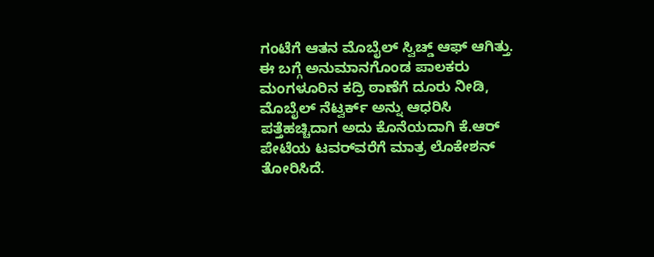ಗಂಟೆಗೆ ಆತನ ಮೊಬೈಲ್ ಸ್ವಿಚ್ಡ್‌ ಆಫ್ ಆಗಿತ್ತು. ಈ ಬಗ್ಗೆ ಅನುಮಾನಗೊಂಡ ಪಾಲಕರು ಮಂಗಳೂರಿನ ಕದ್ರಿ ಠಾಣೆಗೆ ದೂರು ನೀಡಿ, ಮೊಬೈಲ್ ನೆಟ್ವರ್ಕ್ ಅನ್ನು ಆಧರಿಸಿ ಪತ್ತೆಹಚ್ಚಿದಾಗ ಅದು ಕೊನೆಯದಾಗಿ ಕೆ.ಆರ್ ಪೇಟೆಯ ಟವರ್‌ವರೆಗೆ ಮಾತ್ರ ಲೊಕೇಶನ್ ತೋರಿಸಿದೆ.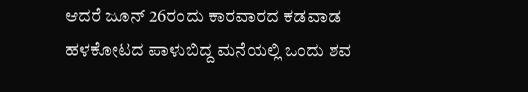ಆದರೆ ಜೂನ್ 26ರಂದು ಕಾರವಾರದ ಕಡವಾಡ ಹಳಕೋಟದ ಪಾಳುಬಿದ್ದ ಮನೆಯಲ್ಲಿ ಒಂದು ಶವ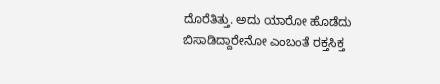ದೊರೆತಿತ್ತು. ಅದು ಯಾರೋ ಹೊಡೆದು ಬಿಸಾಡಿದ್ದಾರೇನೋ ಎಂಬಂತೆ ರಕ್ತಸಿಕ್ತ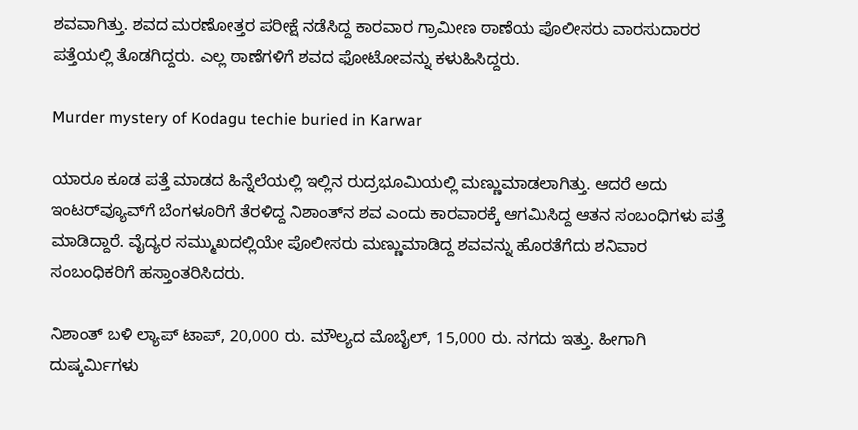ಶವವಾಗಿತ್ತು. ಶವದ ಮರಣೋತ್ತರ ಪರೀಕ್ಷೆ ನಡೆಸಿದ್ದ ಕಾರವಾರ ಗ್ರಾಮೀಣ ಠಾಣೆಯ ಪೊಲೀಸರು ವಾರಸುದಾರರ ಪತ್ತೆಯಲ್ಲಿ ತೊಡಗಿದ್ದರು. ಎಲ್ಲ ಠಾಣೆಗಳಿಗೆ ಶವದ ಫೋಟೋವನ್ನು ಕಳುಹಿಸಿದ್ದರು.

Murder mystery of Kodagu techie buried in Karwar

ಯಾರೂ ಕೂಡ ಪತ್ತೆ ಮಾಡದ ಹಿನ್ನೆಲೆಯಲ್ಲಿ ಇಲ್ಲಿನ ರುದ್ರಭೂಮಿಯಲ್ಲಿ ಮಣ್ಣುಮಾಡಲಾಗಿತ್ತು. ಆದರೆ ಅದು ಇಂಟರ್‌ವ್ಯೂವ್‌ಗೆ ಬೆಂಗಳೂರಿಗೆ ತೆರಳಿದ್ದ ನಿಶಾಂತ್‌ನ ಶವ ಎಂದು ಕಾರವಾರಕ್ಕೆ ಆಗಮಿಸಿದ್ದ ಆತನ ಸಂಬಂಧಿಗಳು ಪತ್ತೆ ಮಾಡಿದ್ದಾರೆ. ವೈದ್ಯರ ಸಮ್ಮುಖದಲ್ಲಿಯೇ ಪೊಲೀಸರು ಮಣ್ಣುಮಾಡಿದ್ದ ಶವವನ್ನು ಹೊರತೆಗೆದು ಶನಿವಾರ ಸಂಬಂಧಿಕರಿಗೆ ಹಸ್ತಾಂತರಿಸಿದರು.

ನಿಶಾಂತ್ ಬಳಿ ಲ್ಯಾಪ್ ಟಾಪ್, 20,000 ರು. ಮೌಲ್ಯದ ಮೊಬೈಲ್, 15,000 ರು. ನಗದು ಇತ್ತು. ಹೀಗಾಗಿ ದುಷ್ಕರ್ಮಿಗಳು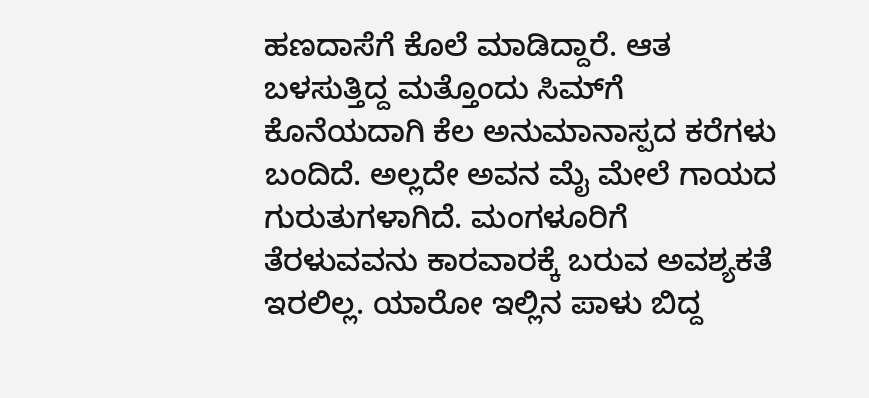ಹಣದಾಸೆಗೆ ಕೊಲೆ ಮಾಡಿದ್ದಾರೆ. ಆತ ಬಳಸುತ್ತಿದ್ದ ಮತ್ತೊಂದು ಸಿಮ್‌ಗೆ ಕೊನೆಯದಾಗಿ ಕೆಲ ಅನುಮಾನಾಸ್ಪದ ಕರೆಗಳು ಬಂದಿದೆ. ಅಲ್ಲದೇ ಅವನ ಮೈ ಮೇಲೆ ಗಾಯದ ಗುರುತುಗಳಾಗಿದೆ. ಮಂಗಳೂರಿಗೆ ತೆರಳುವವನು ಕಾರವಾರಕ್ಕೆ ಬರುವ ಅವಶ್ಯಕತೆ ಇರಲಿಲ್ಲ. ಯಾರೋ ಇಲ್ಲಿನ ಪಾಳು ಬಿದ್ದ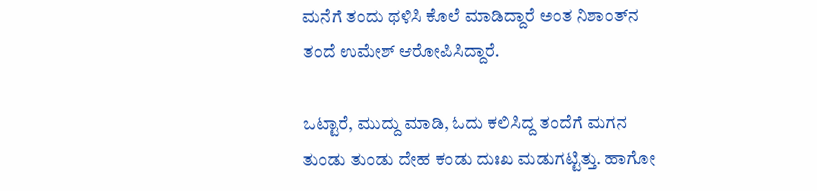ಮನೆಗೆ ತಂದು ಥಳಿಸಿ ಕೊಲೆ ಮಾಡಿದ್ದಾರೆ ಅಂತ ನಿಶಾಂತ್‌ನ ತಂದೆ ಉಮೇಶ್ ಆರೋಪಿಸಿದ್ದಾರೆ.

ಒಟ್ಟಾರೆ, ಮುದ್ದು ಮಾಡಿ, ಓದು ಕಲಿಸಿದ್ದ ತಂದೆಗೆ ಮಗನ ತುಂಡು ತುಂಡು ದೇಹ ಕಂಡು ದುಃಖ ಮಡುಗಟ್ಟಿತ್ತು. ಹಾಗೋ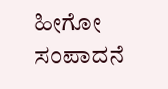ಹೀಗೋ ಸಂಪಾದನೆ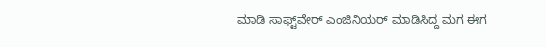ಮಾಡಿ ಸಾಫ್ಟ್‌ವೇರ್ ಎಂಜಿನಿಯರ್ ಮಾಡಿಸಿದ್ದ ಮಗ ಈಗ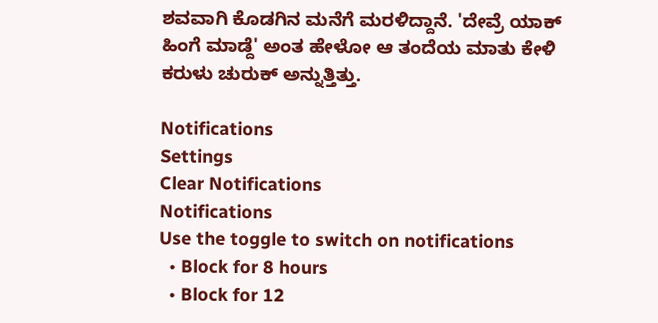ಶವವಾಗಿ ಕೊಡಗಿನ ಮನೆಗೆ ಮರಳಿದ್ದಾನೆ. 'ದೇವ್ರೆ ಯಾಕ್ ಹಿಂಗೆ ಮಾಡ್ದೆ' ಅಂತ ಹೇಳೋ ಆ ತಂದೆಯ ಮಾತು ಕೇಳಿ ಕರುಳು ಚುರುಕ್ ಅನ್ನುತ್ತಿತ್ತು.

Notifications
Settings
Clear Notifications
Notifications
Use the toggle to switch on notifications
  • Block for 8 hours
  • Block for 12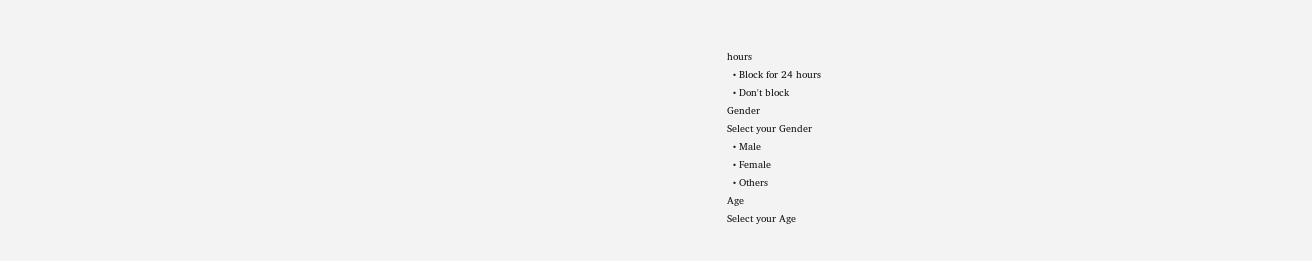hours
  • Block for 24 hours
  • Don't block
Gender
Select your Gender
  • Male
  • Female
  • Others
Age
Select your Age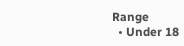Range
  • Under 18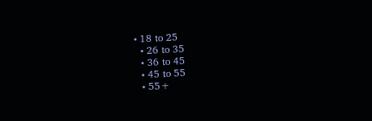• 18 to 25
  • 26 to 35
  • 36 to 45
  • 45 to 55
  • 55+